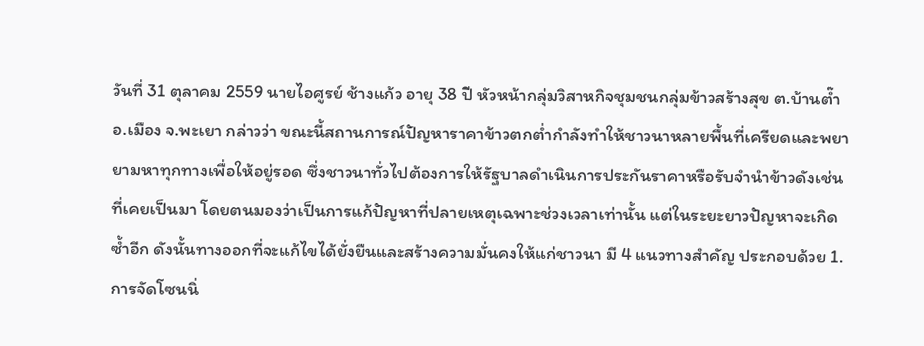วันที่ 31 ตุลาคม 2559 นายไอศูรย์ ช้างแก้ว อายุ 38 ปี หัวหน้ากลุ่มวิสาหกิจชุมชนกลุ่มข้าวสร้างสุข ต.บ้านต๊ำ อ.เมือง จ.พะเยา กล่าวว่า ขณะนี้สถานการณ์ปัญหาราคาข้าวตกต่ำกำลังทำให้ชาวนาหลายพื้นที่เครียดและพยายามหาทุกทางเพื่อให้อยู่รอด ซึ่งชาวนาทั่วไปต้องการให้รัฐบาลดำเนินการประกันราคาหรือรับจำนำข้าวดังเช่นที่เคยเป็นมา โดยตนมองว่าเป็นการแก้ปัญหาที่ปลายเหตุเฉพาะช่วงเวลาเท่านั้น แต่ในระยะยาวปัญหาจะเกิดซ้ำอีก ดังนั้นทางออกที่จะแก้ไขได้ยั่งยืนและสร้างความมั่นคงให้แก่ชาวนา มี 4 แนวทางสำคัญ ประกอบด้วย 1.การจัดโซนนิ่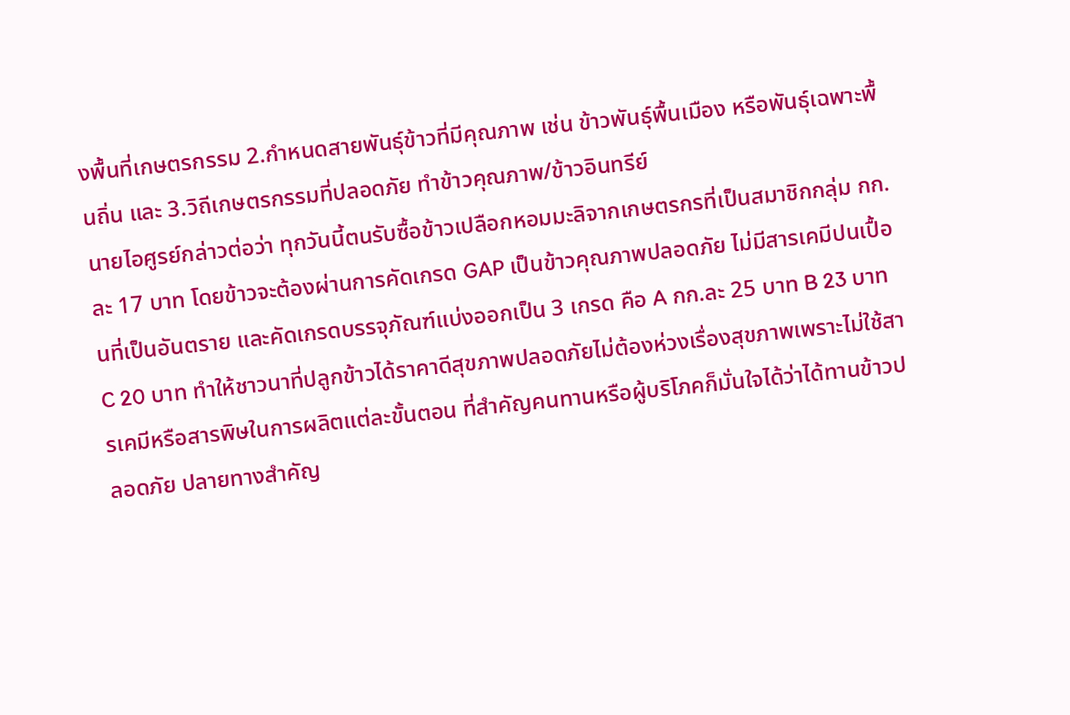งพื้นที่เกษตรกรรม 2.กำหนดสายพันธุ์ข้าวที่มีคุณภาพ เช่น ข้าวพันธุ์พื้นเมือง หรือพันธุ์เฉพาะพื้นถิ่น และ 3.วิถีเกษตรกรรมที่ปลอดภัย ทำข้าวคุณภาพ/ข้าวอินทรีย์
นายไอศูรย์กล่าวต่อว่า ทุกวันนี้ตนรับซื้อข้าวเปลือกหอมมะลิจากเกษตรกรที่เป็นสมาชิกกลุ่ม กก.ละ 17 บาท โดยข้าวจะต้องผ่านการคัดเกรด GAP เป็นข้าวคุณภาพปลอดภัย ไม่มีสารเคมีปนเปื้อนที่เป็นอันตราย และคัดเกรดบรรจุภัณฑ์แบ่งออกเป็น 3 เกรด คือ A กก.ละ 25 บาท B 23 บาท C 20 บาท ทำให้ชาวนาที่ปลูกข้าวได้ราคาดีสุขภาพปลอดภัยไม่ต้องห่วงเรื่องสุขภาพเพราะไม่ใช้สารเคมีหรือสารพิษในการผลิตแต่ละขั้นตอน ที่สำคัญคนทานหรือผู้บริโภคก็มั่นใจได้ว่าได้ทานข้าวปลอดภัย ปลายทางสำคัญ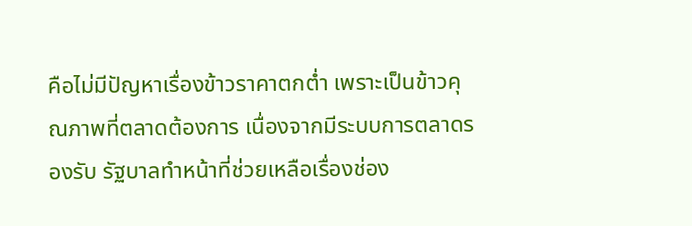คือไม่มีปัญหาเรื่องข้าวราคาตกต่ำ เพราะเป็นข้าวคุณภาพที่ตลาดต้องการ เนื่องจากมีระบบการตลาดรองรับ รัฐบาลทำหน้าที่ช่วยเหลือเรื่องช่อง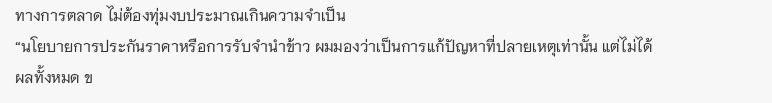ทางการตลาด ไม่ต้องทุ่มงบประมาณเกินความจำเป็น
“นโยบายการประกันราคาหรือการรับจำนำข้าว ผมมองว่าเป็นการแก้ปัญหาที่ปลายเหตุเท่านั้น แต่ไม่ได้ผลทั้งหมด ข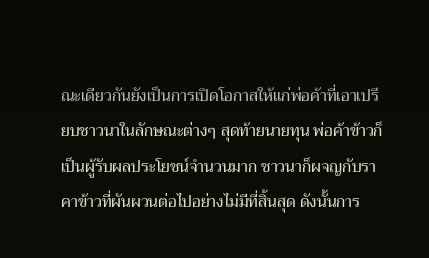ณะเดียวกันยังเป็นการเปิดโอกาสให้แก่พ่อค้าที่เอาเปรียบชาวนาในลักษณะต่างๆ สุดท้ายนายทุน พ่อค้าข้าวก็เป็นผู้รับผลประโยชน์จำนวนมาก ชาวนาก็ผจญกับราคาข้าวที่ผันผวนต่อไปอย่างไม่มีที่สิ้นสุด ดังนั้นการ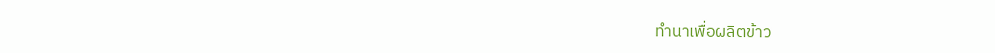ทำนาเพื่อผลิตข้าว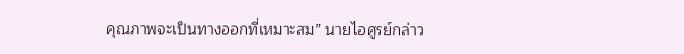คุณภาพจะเป็นทางออกที่เหมาะสม” นายไอศูรย์กล่าว